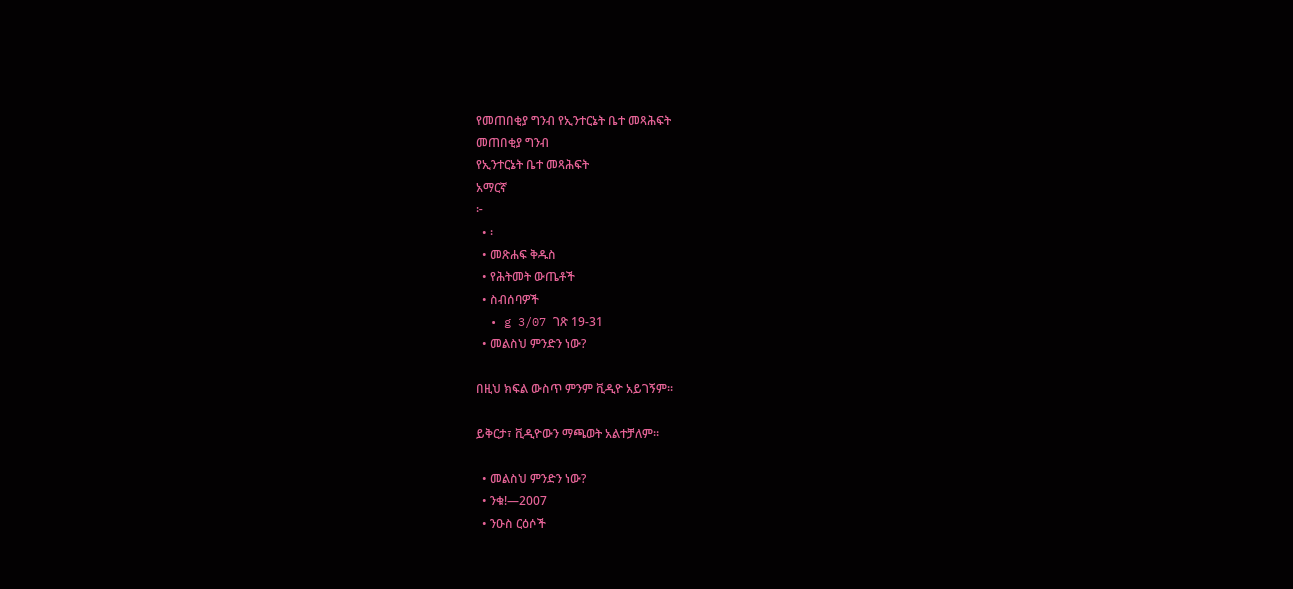የመጠበቂያ ግንብ የኢንተርኔት ቤተ መጻሕፍት
መጠበቂያ ግንብ
የኢንተርኔት ቤተ መጻሕፍት
አማርኛ
፦
  • ፡
  • መጽሐፍ ቅዱስ
  • የሕትመት ውጤቶች
  • ስብሰባዎች
  • g 3/07 ገጽ 19-31
  • መልስህ ምንድን ነው?

በዚህ ክፍል ውስጥ ምንም ቪዲዮ አይገኝም።

ይቅርታ፣ ቪዲዮውን ማጫወት አልተቻለም።

  • መልስህ ምንድን ነው?
  • ንቁ!—2007
  • ንዑስ ርዕሶች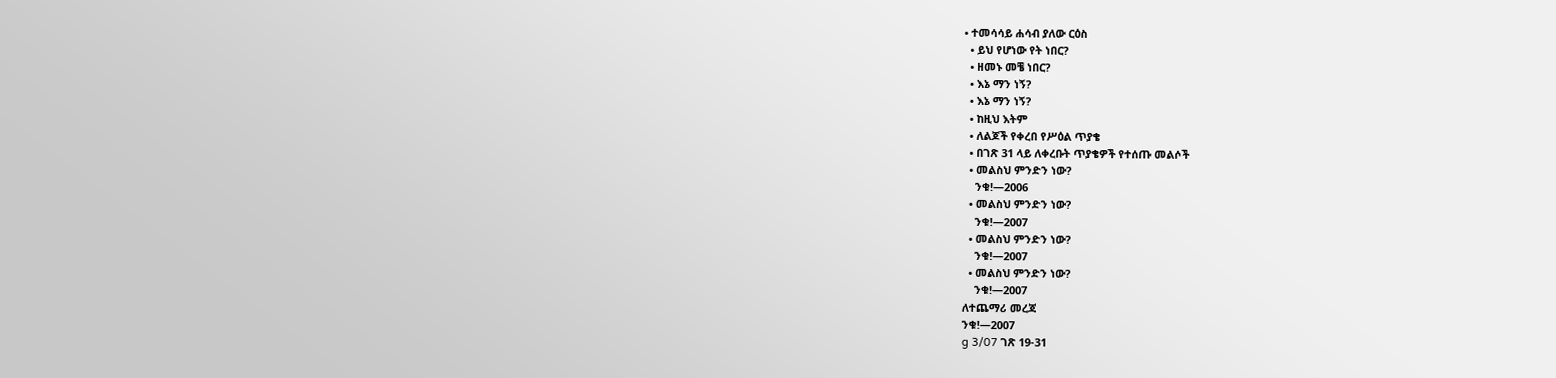• ተመሳሳይ ሐሳብ ያለው ርዕስ
  • ይህ የሆነው የት ነበር?
  • ዘመኑ መቼ ነበር?
  • እኔ ማን ነኝ?
  • እኔ ማን ነኝ?
  • ከዚህ እትም
  • ለልጆች የቀረበ የሥዕል ጥያቄ
  • በገጽ 31 ላይ ለቀረቡት ጥያቄዎች የተሰጡ መልሶች
  • መልስህ ምንድን ነው?
    ንቁ!—2006
  • መልስህ ምንድን ነው?
    ንቁ!—2007
  • መልስህ ምንድን ነው?
    ንቁ!—2007
  • መልስህ ምንድን ነው?
    ንቁ!—2007
ለተጨማሪ መረጃ
ንቁ!—2007
g 3/07 ገጽ 19-31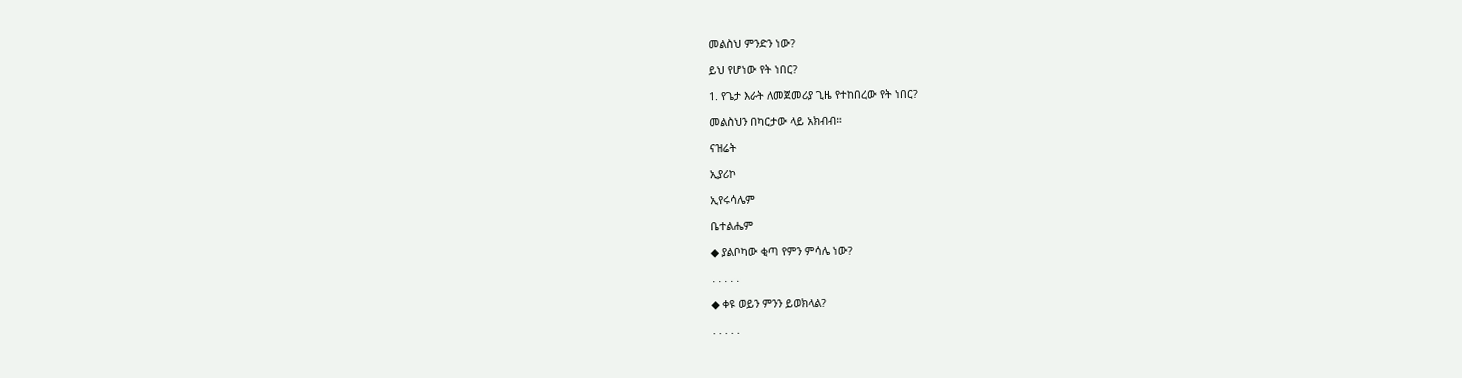መልስህ ምንድን ነው?

ይህ የሆነው የት ነበር?

1. የጌታ እራት ለመጀመሪያ ጊዜ የተከበረው የት ነበር?

መልስህን በካርታው ላይ አክብብ።

ናዝሬት

ኢያሪኮ

ኢየሩሳሌም

ቤተልሔም

◆ ያልቦካው ቂጣ የምን ምሳሌ ነው?

․․․․․

◆ ቀዩ ወይን ምንን ይወክላል?

․․․․․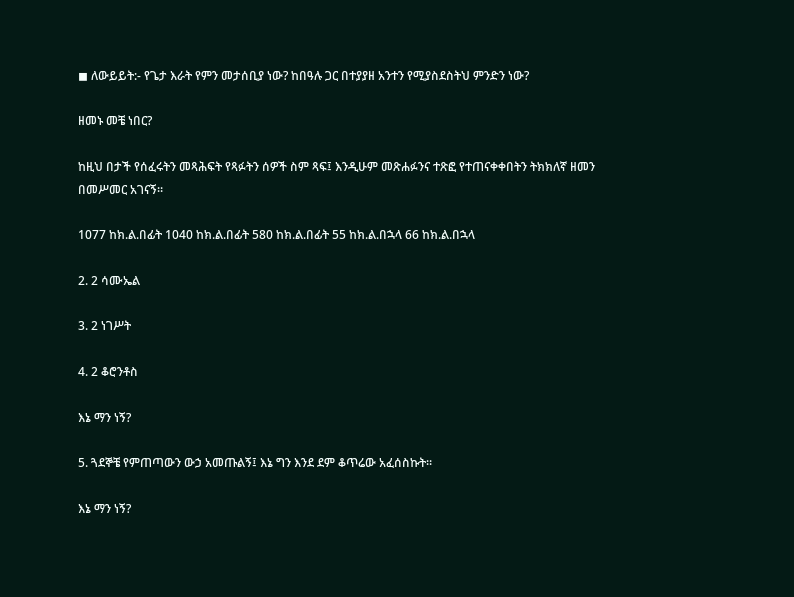◼ ለውይይት:- የጌታ እራት የምን መታሰቢያ ነው? ከበዓሉ ጋር በተያያዘ አንተን የሚያስደስትህ ምንድን ነው?

ዘመኑ መቼ ነበር?

ከዚህ በታች የሰፈሩትን መጻሕፍት የጻፉትን ሰዎች ስም ጻፍ፤ እንዲሁም መጽሐፉንና ተጽፎ የተጠናቀቀበትን ትክክለኛ ዘመን በመሥመር አገናኝ።

1077 ከክ.ል.በፊት 1040 ከክ.ል.በፊት 580 ከክ.ል.በፊት 55 ከክ.ል.በኋላ 66 ከክ.ል.በኋላ

2. 2 ሳሙኤል

3. 2 ነገሥት

4. 2 ቆሮንቶስ

እኔ ማን ነኝ?

5. ጓደኞቼ የምጠጣውን ውኃ አመጡልኝ፤ እኔ ግን እንደ ደም ቆጥሬው አፈሰስኩት።

እኔ ማን ነኝ?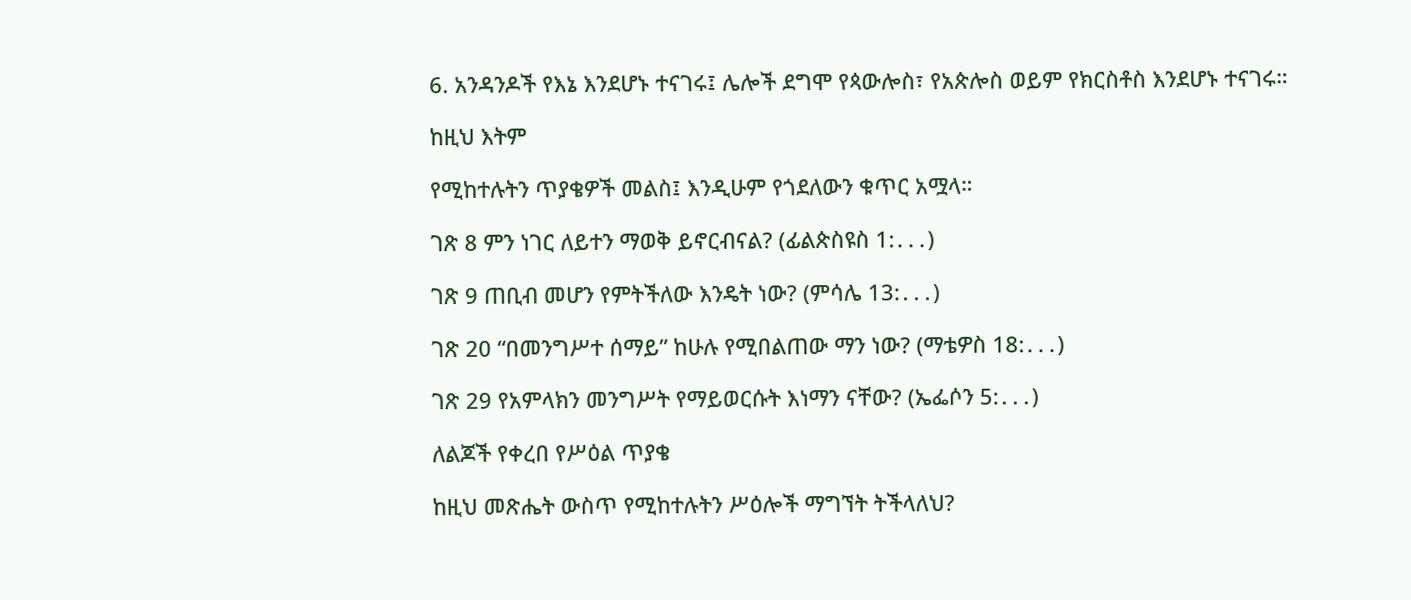6. አንዳንዶች የእኔ እንደሆኑ ተናገሩ፤ ሌሎች ደግሞ የጳውሎስ፣ የአጵሎስ ወይም የክርስቶስ እንደሆኑ ተናገሩ።

ከዚህ እትም

የሚከተሉትን ጥያቄዎች መልስ፤ እንዲሁም የጎደለውን ቁጥር አሟላ።

ገጽ 8 ምን ነገር ለይተን ማወቅ ይኖርብናል? (ፊልጵስዩስ 1:․․․)

ገጽ 9 ጠቢብ መሆን የምትችለው እንዴት ነው? (ምሳሌ 13:․․․)

ገጽ 20 “በመንግሥተ ሰማይ” ከሁሉ የሚበልጠው ማን ነው? (ማቴዎስ 18:․․․)

ገጽ 29 የአምላክን መንግሥት የማይወርሱት እነማን ናቸው? (ኤፌሶን 5:․․․)

ለልጆች የቀረበ የሥዕል ጥያቄ

ከዚህ መጽሔት ውስጥ የሚከተሉትን ሥዕሎች ማግኘት ትችላለህ?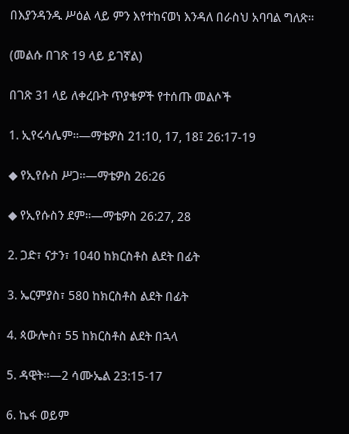በእያንዳንዱ ሥዕል ላይ ምን እየተከናወነ እንዳለ በራስህ አባባል ግለጽ።

(መልሱ በገጽ 19 ላይ ይገኛል)

በገጽ 31 ላይ ለቀረቡት ጥያቄዎች የተሰጡ መልሶች

1. ኢየሩሳሌም።—ማቴዎስ 21:10, 17, 18፤ 26:17-19

◆ የኢየሱስ ሥጋ።—ማቴዎስ 26:26

◆ የኢየሱስን ደም።—ማቴዎስ 26:27, 28

2. ጋድ፣ ናታን፣ 1040 ከክርስቶስ ልደት በፊት

3. ኤርምያስ፣ 580 ከክርስቶስ ልደት በፊት

4. ጳውሎስ፣ 55 ከክርስቶስ ልደት በኋላ

5. ዳዊት።—2 ሳሙኤል 23:15-17

6. ኬፋ ወይም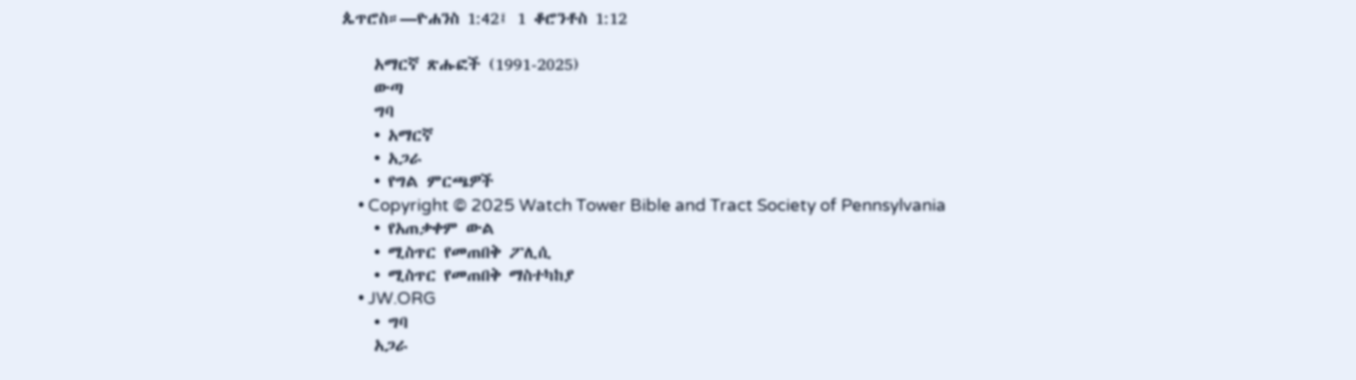ጴጥሮስ።—ዮሐንስ 1:42፤ 1 ቆሮንቶስ 1:12

    አማርኛ ጽሑፎች (1991-2025)
    ውጣ
    ግባ
    • አማርኛ
    • አጋራ
    • የግል ምርጫዎች
    • Copyright © 2025 Watch Tower Bible and Tract Society of Pennsylvania
    • የአጠቃቀም ውል
    • ሚስጥር የመጠበቅ ፖሊሲ
    • ሚስጥር የመጠበቅ ማስተካከያ
    • JW.ORG
    • ግባ
    አጋራ